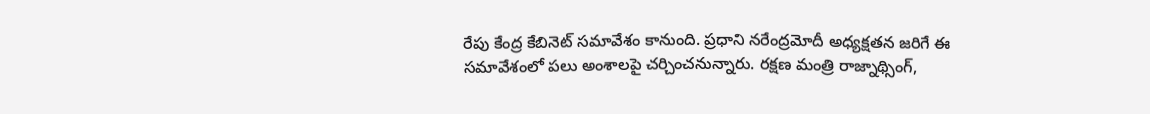రేపు కేంద్ర కేబినెట్ సమావేశం కానుంది. ప్రధాని నరేంద్రమోదీ అధ్యక్షతన జరిగే ఈ సమావేశంలో పలు అంశాలపై చర్చించనున్నారు. రక్షణ మంత్రి రాజ్నాథ్సింగ్,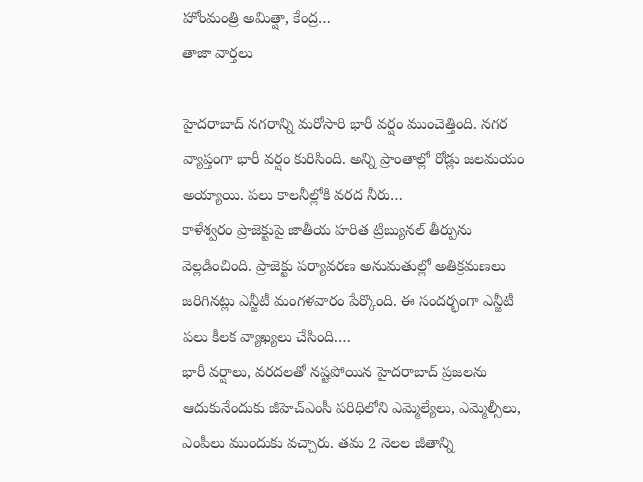హోంమంత్రి అమిత్షా, కేంద్ర…
తాజా వార్తలు

హైదరాబాద్ నగరాన్ని మరోసారి భారీ వర్షం ముంచెత్తింది. నగర వ్యాప్తంగా భారీ వర్షం కురిసింది. అన్ని ప్రాంతాల్లో రోడ్లు జలమయం అయ్యాయి. పలు కాలనీల్లోకి వరద నీరు…
కాళేశ్వరం ప్రాజెక్టుపై జాతీయ హరిత ట్రిబ్యునల్ తీర్పును వెల్లడించింది. ప్రాజెక్టు పర్యావరణ అనుమతుల్లో అతిక్రమణలు జరిగినట్లు ఎన్జీటీ మంగళవారం పేర్కొంది. ఈ సందర్భంగా ఎన్జీటీ పలు కీలక వ్యాఖ్యలు చేసింది.…
భారీ వర్షాలు, వరదలతో నష్టపోయిన హైదరాబాద్ ప్రజలను ఆదుకునేందుకు జీహెచ్ఎంసీ పరిధిలోని ఎమ్మెల్యేలు, ఎమ్మెల్సీలు, ఎంపీలు ముందుకు వచ్చారు. తమ 2 నెలల జీతాన్ని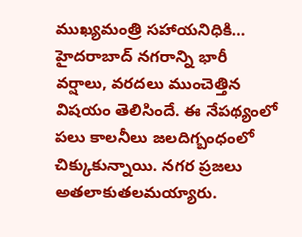ముఖ్యమంత్రి సహాయనిధికి…
హైదరాబాద్ నగరాన్ని భారీ వర్షాలు, వరదలు ముంచెత్తిన విషయం తెలిసిందే. ఈ నేపథ్యంలో పలు కాలనీలు జలదిగ్బంధంలో చిక్కుకున్నాయి. నగర ప్రజలు అతలాకుతలమయ్యారు.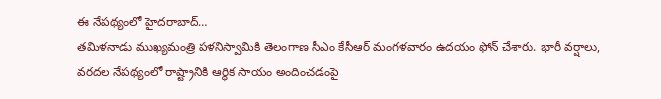ఈ నేపథ్యంలో హైదరాబాద్…
తమిళనాడు ముఖ్యమంత్రి పళనిస్వామికి తెలంగాణ సీఎం కేసీఆర్ మంగళవారం ఉదయం ఫోన్ చేశారు. భారీ వర్షాలు, వరదల నేపథ్యంలో రాష్ట్రానికి ఆర్థిక సాయం అందించడంపై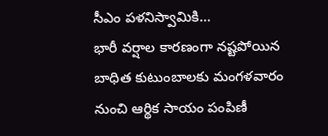సీఎం పళనిస్వామికి…
భారీ వర్షాల కారణంగా నష్టపోయిన బాధిత కుటుంబాలకు మంగళవారం నుంచి ఆర్థిక సాయం పంపిణీ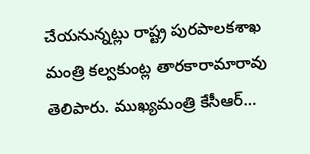చేయనున్నట్లు రాష్ట్ర పురపాలకశాఖ మంత్రి కల్వకుంట్ల తారకారామారావు తెలిపారు. ముఖ్యమంత్రి కేసీఆర్…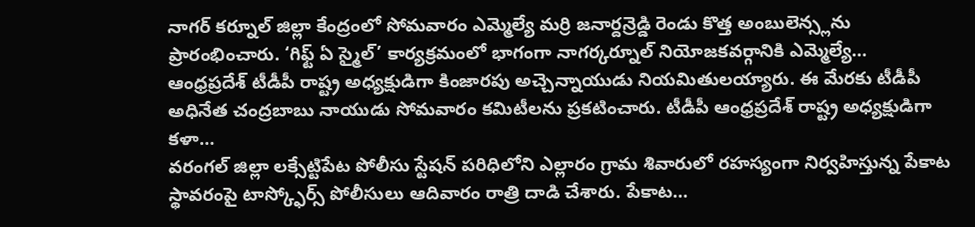నాగర్ కర్నూల్ జిల్లా కేంద్రంలో సోమవారం ఎమ్మెల్యే మర్రి జనార్దన్రెడ్డి రెండు కొత్త అంబులెన్స్లను ప్రారంభించారు. ‘గిఫ్ట్ ఏ స్మైల్’ కార్యక్రమంలో భాగంగా నాగర్కర్నూల్ నియోజకవర్గానికి ఎమ్మెల్యే…
ఆంధ్రప్రదేశ్ టీడీపీ రాష్ట్ర అధ్యక్షుడిగా కింజారపు అచ్చెన్నాయుడు నియమితులయ్యారు. ఈ మేరకు టీడీపీ అధినేత చంద్రబాబు నాయుడు సోమవారం కమిటీలను ప్రకటించారు. టీడీపీ ఆంధ్రప్రదేశ్ రాష్ట్ర అధ్యక్షుడిగా కళా…
వరంగల్ జిల్లా లక్సేట్టిపేట పోలీసు స్టేషన్ పరిధిలోని ఎల్లారం గ్రామ శివారులో రహస్యంగా నిర్వహిస్తున్న పేకాట స్థావరంపై టాస్క్ఫోర్స్ పోలీసులు ఆదివారం రాత్రి దాడి చేశారు. పేకాట…